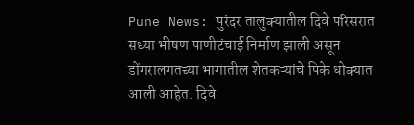Pune News: पुरंदर तालुक्यातील दिवे परिसरात सध्या भीषण पाणीटंचाई निर्माण झाली असून डोंगरालगतच्या भागातील शेतकऱ्यांचे पिके धोक्यात आली आहेत. दिवे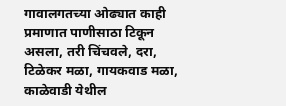गावालगतच्या ओढ्यात काही प्रमाणात पाणीसाठा टिकून असला, तरी चिंचवले, दरा, टिळेकर मळा, गायकवाड मळा, काळेवाडी येथील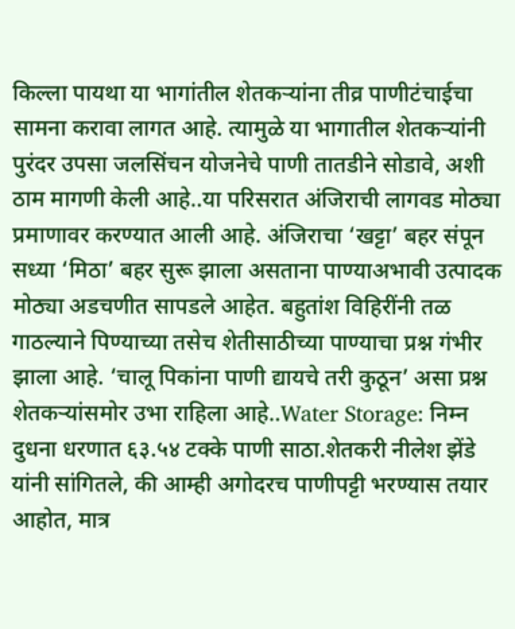किल्ला पायथा या भागांतील शेतकऱ्यांना तीव्र पाणीटंचाईचा सामना करावा लागत आहे. त्यामुळे या भागातील शेतकऱ्यांनी पुरंदर उपसा जलसिंचन योजनेचे पाणी तातडीने सोडावे, अशी ठाम मागणी केली आहे..या परिसरात अंजिराची लागवड मोठ्या प्रमाणावर करण्यात आली आहे. अंजिराचा ‘खट्टा’ बहर संपून सध्या ‘मिठा’ बहर सुरू झाला असताना पाण्याअभावी उत्पादक मोठ्या अडचणीत सापडले आहेत. बहुतांश विहिरींनी तळ गाठल्याने पिण्याच्या तसेच शेतीसाठीच्या पाण्याचा प्रश्न गंभीर झाला आहे. ‘चालू पिकांना पाणी द्यायचे तरी कुठून’ असा प्रश्न शेतकऱ्यांसमोर उभा राहिला आहे..Water Storage: निम्न दुधना धरणात ६३.५४ टक्के पाणी साठा.शेतकरी नीलेश झेंडे यांनी सांगितले, की आम्ही अगोदरच पाणीपट्टी भरण्यास तयार आहोत, मात्र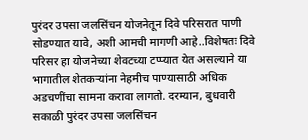पुरंदर उपसा जलसिंचन योजनेतून दिवे परिसरात पाणी सोडण्यात यावे, अशी आमची मागणी आहे..विशेषतः दिवे परिसर हा योजनेच्या शेवटच्या टप्प्यात येत असल्याने या भागातील शेतकऱ्यांना नेहमीच पाण्यासाठी अधिक अडचणींचा सामना करावा लागतो. दरम्यान, बुधवारी सकाळी पुरंदर उपसा जलसिंचन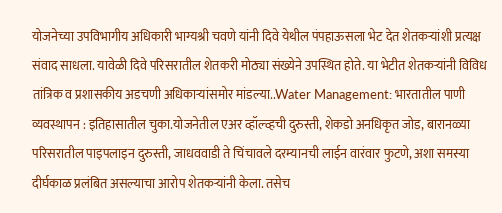योजनेच्या उपविभागीय अधिकारी भाग्यश्री चवणे यांनी दिवे येथील पंपहाऊसला भेट देत शेतकऱ्यांशी प्रत्यक्ष संवाद साधला. यावेळी दिवे परिसरातील शेतकरी मोठ्या संख्येने उपस्थित होते. या भेटीत शेतकऱ्यांनी विविध तांत्रिक व प्रशासकीय अडचणी अधिकाऱ्यांसमोर मांडल्या..Water Management: भारतातील पाणी व्यवस्थापन : इतिहासातील चुका.योजनेतील एअर व्हॉल्व्हची दुरुस्ती, शेकडो अनधिकृत जोड, बारानळ्या परिसरातील पाइपलाइन दुरुस्ती, जाधववाडी ते चिंचावले दरम्यानची लाईन वारंवार फुटणे, अशा समस्या दीर्घकाळ प्रलंबित असल्याचा आरोप शेतकऱ्यांनी केला. तसेच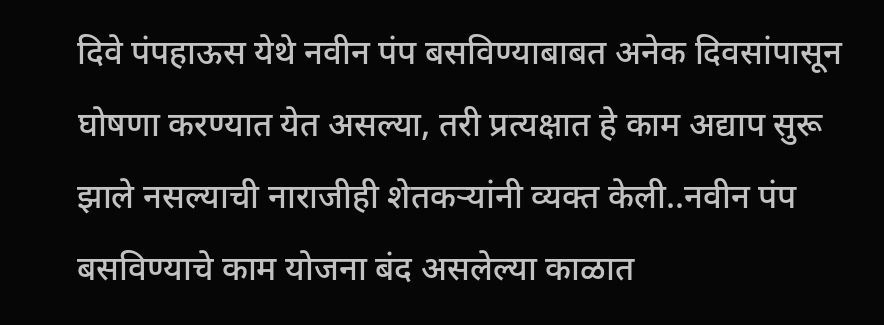दिवे पंपहाऊस येथे नवीन पंप बसविण्याबाबत अनेक दिवसांपासून घोषणा करण्यात येत असल्या, तरी प्रत्यक्षात हे काम अद्याप सुरू झाले नसल्याची नाराजीही शेतकऱ्यांनी व्यक्त केली..नवीन पंप बसविण्याचे काम योजना बंद असलेल्या काळात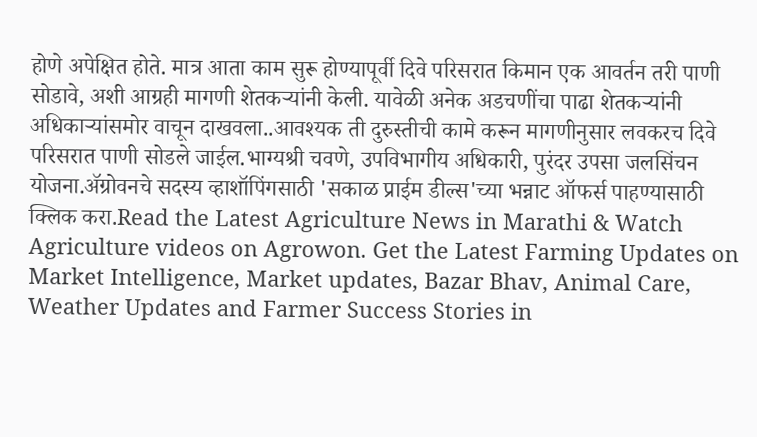होणे अपेक्षित होते. मात्र आता काम सुरू होण्यापूर्वी दिवे परिसरात किमान एक आवर्तन तरी पाणी सोडावे, अशी आग्रही मागणी शेतकऱ्यांनी केली. यावेळी अनेक अडचणींचा पाढा शेतकऱ्यांनी अधिकाऱ्यांसमोर वाचून दाखवला..आवश्यक ती दुरुस्तीची कामे करून मागणीनुसार लवकरच दिवे परिसरात पाणी सोडले जाईल.भाग्यश्री चवणे, उपविभागीय अधिकारी, पुरंदर उपसा जलसिंचन योजना.ॲग्रोवनचे सदस्य व्हाशॉपिंगसाठी 'सकाळ प्राईम डील्स'च्या भन्नाट ऑफर्स पाहण्यासाठी क्लिक करा.Read the Latest Agriculture News in Marathi & Watch Agriculture videos on Agrowon. Get the Latest Farming Updates on Market Intelligence, Market updates, Bazar Bhav, Animal Care, Weather Updates and Farmer Success Stories in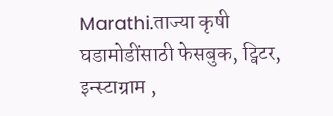Marathi.ताज्या कृषी घडामोडींसाठी फेसबुक, ट्विटर, इन्स्टाग्राम ,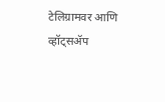टेलिग्रामवर आणि व्हॉट्सॲप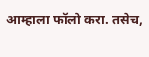आम्हाला फॉलो करा. तसेच,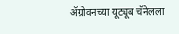ॲग्रोवनच्या यूट्यूब चॅनेलला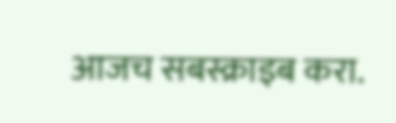आजच सबस्क्राइब करा.